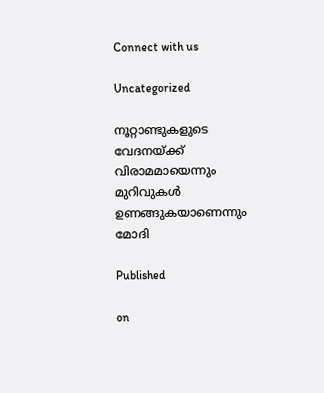Connect with us

Uncategorized

നൂറ്റാണ്ടുകളുടെ വേദനയ്ക്ക് വിരാമമായെന്നും മുറിവുകള്‍ ഉണങ്ങുകയാണെന്നും മോദി

Published

on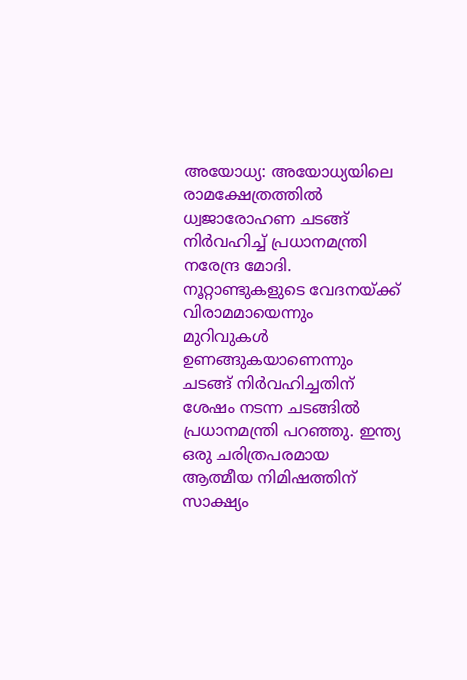അയോധ്യ: അയോധ്യയിലെ രാമക്ഷേത്രത്തില്‍ ധ്വജാരോഹണ ചടങ്ങ് നിര്‍വഹിച്ച് പ്രധാനമന്ത്രി നരേന്ദ്ര മോദി. നൂറ്റാണ്ടുകളുടെ വേദനയ്ക്ക് വിരാമമായെന്നും മുറിവുകള്‍ ഉണങ്ങുകയാണെന്നും ചടങ്ങ് നിര്‍വഹിച്ചതിന് ശേഷം നടന്ന ചടങ്ങില്‍ പ്രധാനമന്ത്രി പറഞ്ഞു. ഇന്ത്യ ഒരു ചരിത്രപരമായ ആത്മീയ നിമിഷത്തിന് സാക്ഷ്യം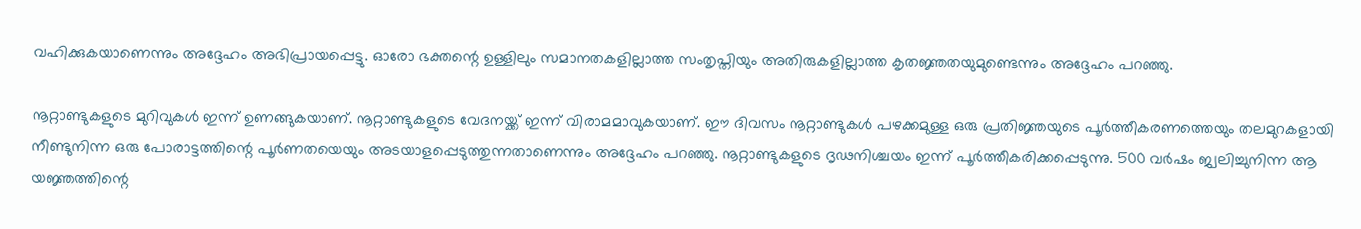വഹിക്കുകയാണെന്നും അദ്ദേഹം അഭിപ്രായപ്പെട്ടു. ഓരോ ഭക്തന്റെ ഉള്ളിലും സമാനതകളില്ലാത്ത സംതൃപ്തിയും അതിരുകളില്ലാത്ത കൃതജ്ഞതയുമുണ്ടെന്നും അദ്ദേഹം പറഞ്ഞു.

നൂറ്റാണ്ടുകളുടെ മുറിവുകള്‍ ഇന്ന് ഉണങ്ങുകയാണ്. നൂറ്റാണ്ടുകളുടെ വേദനയ്ക്ക് ഇന്ന് വിരാമമാവുകയാണ്. ഈ ദിവസം നൂറ്റാണ്ടുകള്‍ പഴക്കമുള്ള ഒരു പ്രതിജ്ഞയുടെ പൂര്‍ത്തീകരണത്തെയും തലമുറകളായി നീണ്ടുനിന്ന ഒരു പോരാട്ടത്തിന്റെ പൂര്‍ണതയെയും അടയാളപ്പെടുത്തുന്നതാണെന്നും അദ്ദേഹം പറഞ്ഞു. നൂറ്റാണ്ടുകളുടെ ദൃഢനിശ്ചയം ഇന്ന് പൂര്‍ത്തീകരിക്കപ്പെടുന്നു. 500 വര്‍ഷം ജ്വലിച്ചുനിന്ന ആ യജ്ഞത്തിന്റെ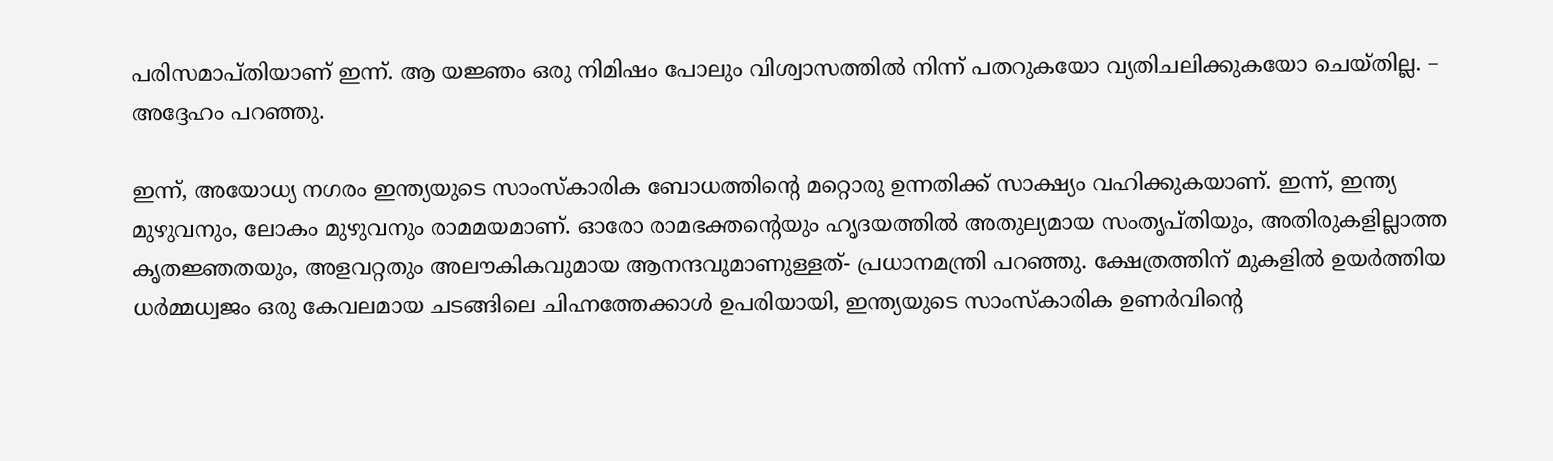പരിസമാപ്തിയാണ് ഇന്ന്. ആ യജ്ഞം ഒരു നിമിഷം പോലും വിശ്വാസത്തില്‍ നിന്ന് പതറുകയോ വ്യതിചലിക്കുകയോ ചെയ്തില്ല. – അദ്ദേഹം പറഞ്ഞു.

ഇന്ന്, അയോധ്യ നഗരം ഇന്ത്യയുടെ സാംസ്‌കാരിക ബോധത്തിന്റെ മറ്റൊരു ഉന്നതിക്ക് സാക്ഷ്യം വഹിക്കുകയാണ്. ഇന്ന്, ഇന്ത്യ മുഴുവനും, ലോകം മുഴുവനും രാമമയമാണ്. ഓരോ രാമഭക്തന്റെയും ഹൃദയത്തില്‍ അതുല്യമായ സംതൃപ്തിയും, അതിരുകളില്ലാത്ത കൃതജ്ഞതയും, അളവറ്റതും അലൗകികവുമായ ആനന്ദവുമാണുള്ളത്- പ്രധാനമന്ത്രി പറഞ്ഞു. ക്ഷേത്രത്തിന് മുകളില്‍ ഉയര്‍ത്തിയ ധര്‍മ്മധ്വജം ഒരു കേവലമായ ചടങ്ങിലെ ചിഹ്നത്തേക്കാള്‍ ഉപരിയായി, ഇന്ത്യയുടെ സാംസ്‌കാരിക ഉണര്‍വിന്റെ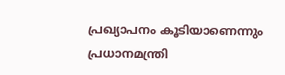പ്രഖ്യാപനം കൂടിയാണെന്നും പ്രധാനമന്ത്രി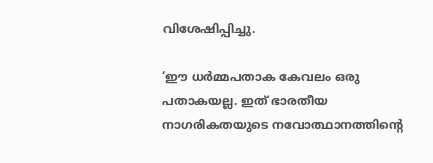വിശേഷിപ്പിച്ചു.

‘ഈ ധര്‍മ്മപതാക കേവലം ഒരു പതാകയല്ല. ഇത് ഭാരതീയ നാഗരികതയുടെ നവോത്ഥാനത്തിന്റെ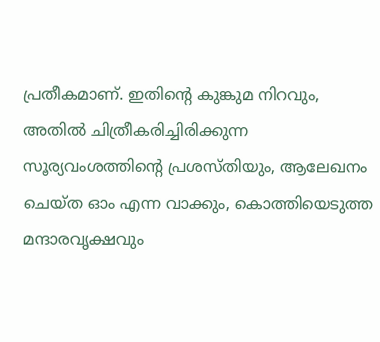പ്രതീകമാണ്. ഇതിന്റെ കുങ്കുമ നിറവും, അതില്‍ ചിത്രീകരിച്ചിരിക്കുന്ന സൂര്യവംശത്തിന്റെ പ്രശസ്തിയും, ആലേഖനം ചെയ്ത ഓം എന്ന വാക്കും, കൊത്തിയെടുത്ത മന്ദാരവൃക്ഷവും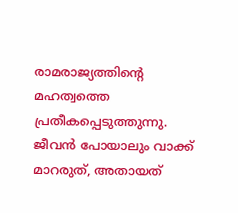രാമരാജ്യത്തിന്റെ മഹത്വത്തെ പ്രതീകപ്പെടുത്തുന്നു. ജീവന്‍ പോയാലും വാക്ക് മാറരുത്, അതായത്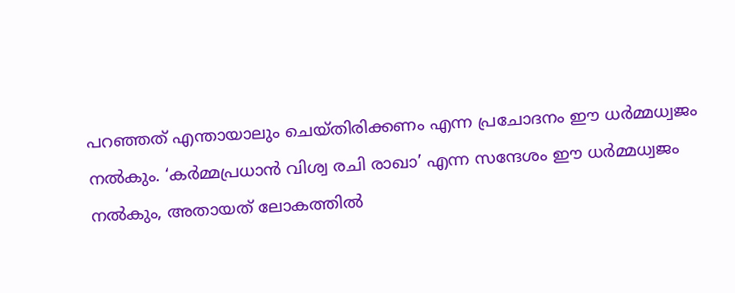പറഞ്ഞത് എന്തായാലും ചെയ്തിരിക്കണം എന്ന പ്രചോദനം ഈ ധര്‍മ്മധ്വജം നല്‍കും. ‘കര്‍മ്മപ്രധാന്‍ വിശ്വ രചി രാഖാ’ എന്ന സന്ദേശം ഈ ധര്‍മ്മധ്വജം നല്‍കും, അതായത് ലോകത്തില്‍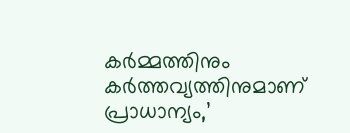കര്‍മ്മത്തിനും കര്‍ത്തവ്യത്തിനുമാണ് പ്രാധാന്യം,’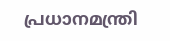പ്രധാനമന്ത്രി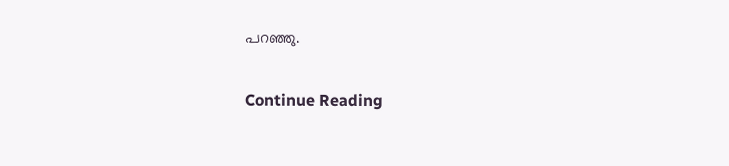പറഞ്ഞു.

Continue Reading